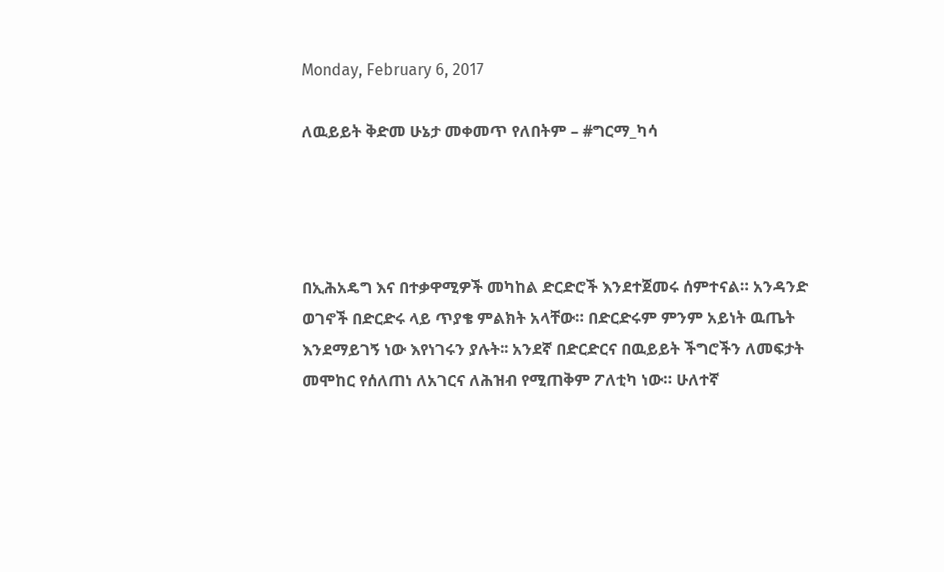Monday, February 6, 2017

ለዉይይት ቅድመ ሁኔታ መቀመጥ የለበትም – #ግርማ_ካሳ




በኢሕአዴግ እና በተቃዋሚዎች መካከል ድርድሮች እንደተጀመሩ ሰምተናል። አንዳንድ ወገኖች በድርድሩ ላይ ጥያቄ ምልክት አላቸው። በድርድሩም ምንም አይነት ዉጤት እንደማይገኝ ነው እየነገሩን ያሉት፡፡ አንደኛ በድርድርና በዉይይት ችግሮችን ለመፍታት መሞከር የሰለጠነ ለአገርና ለሕዝብ የሚጠቅም ፖለቲካ ነው። ሁለተኛ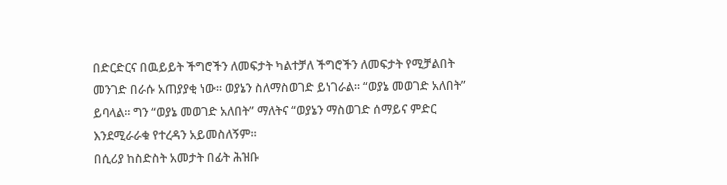በድርድርና በዉይይት ችግሮችን ለመፍታት ካልተቻለ ችግሮችን ለመፍታት የሚቻልበት መንገድ በራሱ አጠያያቂ ነው። ወያኔን ስለማስወገድ ይነገራል። “ወያኔ መወገድ አለበት” ይባላል። ግን “ወያኔ መወገድ አለበት” ማለትና “ወያኔን ማስወገድ ሰማይና ምድር እንደሚራራቁ የተረዳን አይመስለኝም።
በሲሪያ ከስድስት አመታት በፊት ሕዝቡ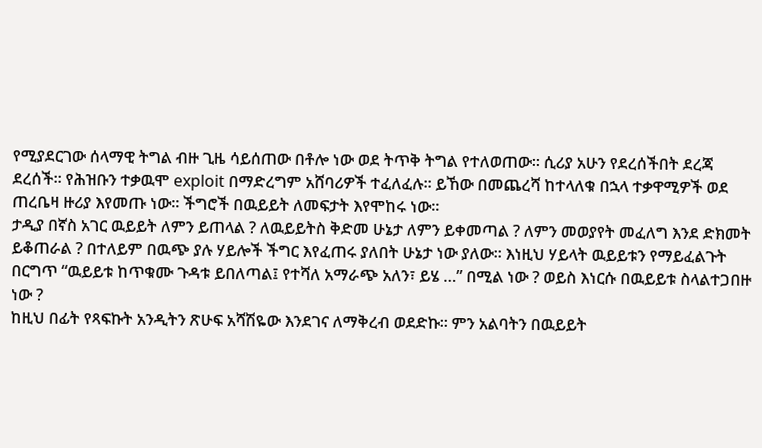የሚያደርገው ሰላማዊ ትግል ብዙ ጊዜ ሳይሰጠው በቶሎ ነው ወደ ትጥቅ ትግል የተለወጠው። ሲሪያ አሁን የደረሰችበት ደረጃ ደረሰች። የሕዝቡን ተቃዉሞ exploit በማድረግም አሸባሪዎች ተፈለፈሉ። ይኸው በመጨረሻ ከተላለቁ በኋላ ተቃዋሚዎች ወደ ጠረቤዛ ዙሪያ እየመጡ ነው። ችግሮች በዉይይት ለመፍታት እየሞከሩ ነው።
ታዲያ በኛስ አገር ዉይይት ለምን ይጠላል ? ለዉይይትስ ቅድመ ሁኔታ ለምን ይቀመጣል ? ለምን መወያየት መፈለግ እንደ ድክመት ይቆጠራል ? በተለይም በዉጭ ያሉ ሃይሎች ችግር እየፈጠሩ ያለበት ሁኔታ ነው ያለው። እነዚህ ሃይላት ዉይይቱን የማይፈልጉት በርግጥ “ዉይይቱ ከጥቁሙ ጉዳቱ ይበለጣል፤ የተሻለ አማራጭ አለን፣ ይሄ …” በሚል ነው ? ወይስ እነርሱ በዉይይቱ ስላልተጋበዙ ነው ?
ከዚህ በፊት የጻፍኩት አንዲትን ጽሁፍ አሻሽዬው እንደገና ለማቅረብ ወደድኩ። ምን አልባትን በዉይይት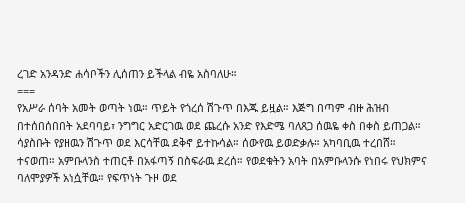ረገድ አንዳንድ ሐሳቦችን ሊሰጠን ይችላል ብዬ አስባለሁ።
===
የአሥራ ሰባት አመት ወጣት ነዉ። ጥይት የጎረሰ ሽጉጥ በእጁ ይዟል። እጅግ በጣም ብዙ ሕዝብ በተሰበሰበበት አደባባይ፣ ንግግር አድርገዉ ወደ ጨረሱ አንድ የእድሜ ባለጸጋ ሰዉዬ ቀስ በቀስ ይጠጋል። ሳያስቡት የያዘዉን ሽጉጥ ወደ እርሳቸዉ ደቅኖ ይተኩሳል። ሰውየዉ ይወድቃሉ። አካባቢዉ ተረበሸ። ተናወጠ። አምቡላንስ ተጠርቶ በአፋጣኝ በስፍራዉ ደረሰ። የወደቁትን አባት በአምቡላንሱ የነበሩ የህክምና ባለሞያዎች አነሷቸዉ። የፍጥነት ጉዞ ወደ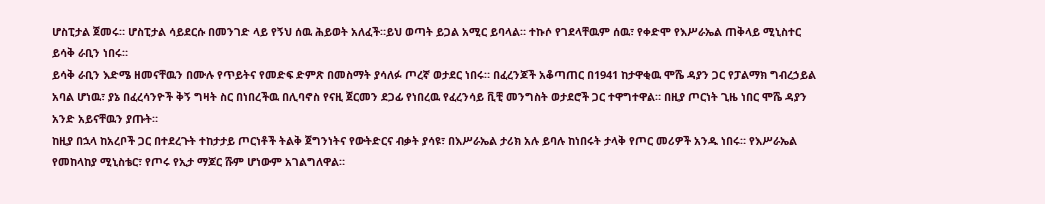ሆስፒታል ጀመሩ። ሆስፒታል ሳይደርሱ በመንገድ ላይ የኝህ ሰዉ ሕይወት አለፈች።ይህ ወጣት ይጋል አሚር ይባላል። ተኩሶ የገደላቸዉም ሰዉ፣ የቀድሞ የእሥራኤል ጠቅላይ ሚኒስተር ይሳቅ ራቢን ነበሩ።
ይሳቅ ራቢን እድሜ ዘመናቸዉን በሙሉ የጥይትና የመድፍ ድምጽ በመስማት ያሳለፉ ጦረኛ ወታደር ነበሩ። በፈረንጆች አቆጣጠር በ1941 ከታዋቂዉ ሞሼ ዳያን ጋር የፓልማክ ግብረኃይል አባል ሆነዉ፣ ያኔ በፈረሳንዮች ቅኝ ግዛት ስር በነበረችዉ በሊባኖስ የናዚ ጀርመን ደጋፊ የነበረዉ የፈረንሳይ ቪቺ መንግስት ወታደሮች ጋር ተዋግተዋል። በዚያ ጦርነት ጊዜ ነበር ሞሼ ዳያን አንድ አይናቸዉን ያጡት።
ከዚያ በኋላ ከአረቦች ጋር በተደረጉት ተከታታይ ጦርነቶች ትልቅ ጀግንነትና የውትድርና ብቃት ያሳዩ፣ በእሥራኤል ታሪክ አሉ ይባሉ ከነበሩት ታላቅ የጦር መሪዎች አንዱ ነበሩ። የእሥራኤል የመከላከያ ሚኒስቴር፣ የጦሩ የኢታ ማጆር ሹም ሆነውም አገልግለዋል።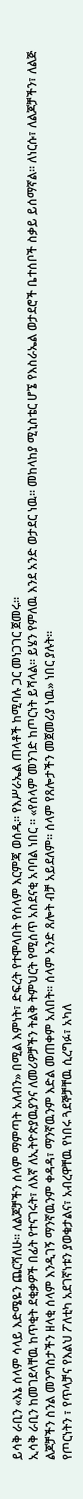ይሳቅ ራቢን «እኔ ሰላም ሳላይ እድሜዬን ጨርሻለሁ። ለልጆቻችን ሰላም ማምጣት አለብን» በሚል እምነት፣ ድፍረት የተሞላበት የሰላም እርምጃ ወሰዱ። የእሥራኤል ጠላቶች ከሚባሉ ጋር መነጋገር ጀመሩ።
ኢሳቅ ራቢን ከመገደላቸዉ ከጥቂት ደቂቃዎች በፊት የተናገሩት፣ ለእኛ ለኢትዮጵያዉያንና ለመሪዎቻችን ትልቅ ትምህርት የሚሰጥ አስደናቂ አባባል ነበር ። «የሰላም መንገድ ከጦርነት ይሻላል። ይሄን የምለዉ እንደ አንድ ወታደር ነዉ። መከላከያ ሚኒስቴር ሆኜ የእስራኤል ወታደሮች ቤተሰቦች ስቃይ ይሰማኛል። ለነርሱ፣ ለልጆቻችን፣ ለልጅ ልጆቻችን ስንል መንግስታችን ዘላቂ ሰላም እንዲገኝ ማንኛዉንም ቀዳዳ፣ ማንኛዉንም እድል መጠቀም አለበት። ሰላም አንድ ጸሎት ብቻ አይደለም። ሰላም የጸሎታችን መጀመሪያ ነዉ» ነበር ያሉት።
የጦርነትን ፣ የጥላቻና የእልህ ፖለቲካ አደገኛነቱን ያወቁታልና፣ አብረዋቸዉ የነበሩ ጓደኞቻቸዉ ሲረግፉ፣ አካለ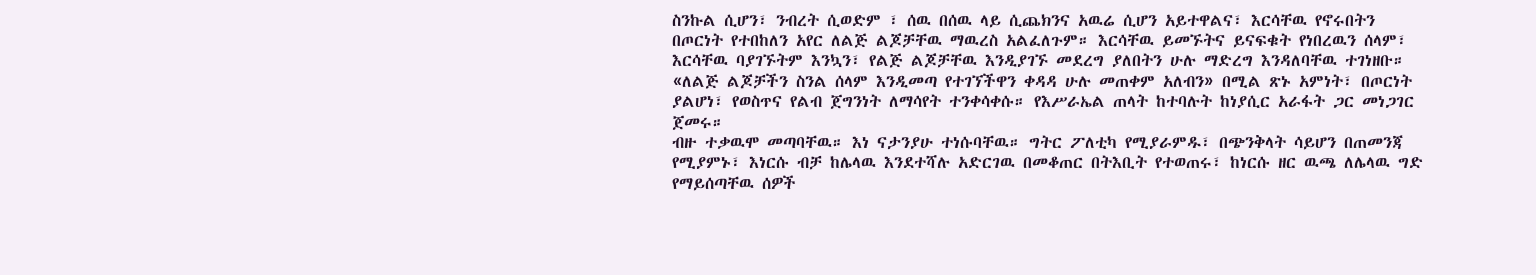ስንኩል ሲሆን፣ ንብረት ሲወድም ፣ ሰዉ በሰዉ ላይ ሲጨክንና አዉሬ ሲሆን አይተዋልና፣ እርሳቸዉ የኖሩበትን በጦርነት የተበከለን አየር ለልጅ ልጆቻቸዉ ማዉረስ አልፈለጉም። እርሳቸዉ ይመኙትና ይናፍቁት የነበረዉን ሰላም፣ እርሳቸዉ ባያገኙትም እንኳን፣ የልጅ ልጆቻቸዉ እንዲያገኙ መደረግ ያለበትን ሁሉ ማድረግ እንዳለባቸዉ ተገነዘቡ። «ለልጅ ልጆቻችን ስንል ሰላም እንዲመጣ የተገኘችዋን ቀዳዳ ሁሉ መጠቀም አለብን» በሚል ጽኑ አምነት፣ በጦርነት ያልሆነ፣ የወስጥና የልብ ጀግንነት ለማሳየት ተንቀሳቀሱ። የእሥራኤል ጠላት ከተባሉት ከነያሲር አራፋት ጋር መነጋገር ጀመሩ።
ብዙ ተቃዉሞ መጣባቸዉ። እነ ናታንያሁ ተነሱባቸዉ። ግትር ፖለቲካ የሚያራምዱ፣ በጭንቅላት ሳይሆን በጠመንጃ የሚያምኑ፣ እነርሱ ብቻ ከሌላዉ እንደተሻሉ አድርገዉ በመቆጠር በትእቢት የተወጠሩ፣ ከነርሱ ዘር ዉጫ ለሌላዉ ግድ የማይሰጣቸዉ ሰዎች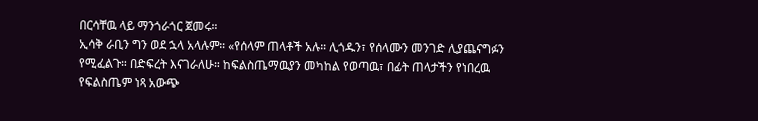በርሳቸዉ ላይ ማንጎራጎር ጀመሩ።
ኢሳቅ ራቢን ግን ወደ ኋላ አላሉም። «የሰላም ጠላቶች አሉ። ሊጎዱን፣ የሰላሙን መንገድ ሊያጨናግፉን የሚፈልጉ። በድፍረት እናገራለሁ። ከፍልስጤማዉያን መካከል የወጣዉ፣ በፊት ጠላታችን የነበረዉ የፍልስጤም ነጻ አውጭ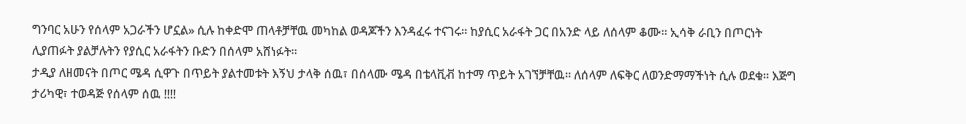ግንባር አሁን የሰላም አጋራችን ሆኗል» ሲሉ ከቀድሞ ጠላቶቻቸዉ መካከል ወዳጆችን እንዳፈሩ ተናገሩ። ከያሲር አራፋት ጋር በአንድ ላይ ለሰላም ቆሙ። ኢሳቅ ራቢን በጦርነት ሊያጠፉት ያልቻሉትን የያሲር አራፋትን ቡድን በሰላም አሸነፉት።
ታዲያ ለዘመናት በጦር ሜዳ ሲዋጉ በጥይት ያልተመቱት እኝህ ታላቅ ሰዉ፣ በሰላሙ ሜዳ በቴላቪቭ ከተማ ጥይት አገኘቻቸዉ። ለሰላም ለፍቅር ለወንድማማችነት ሲሉ ወደቁ። እጅግ ታሪካዊ፣ ተወዳጅ የሰላም ሰዉ !!!!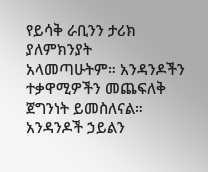የይሳቅ ራቢንን ታሪክ ያለምክንያት አላመጣሁትም። አንዳንዶችን ተቃዋሚዎችን መጨፍለቅ ጀግንነት ይመስለናል። አንዳንዶች ኃይልን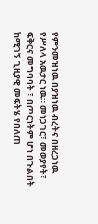የምንመዝነዉ በያዝነዉ ብረትና በዘረጋነዉ የሥለላ አዉታር ነዉ። መነጋገር፣ መወያየት፣ ፍቅርና መግባባት ፣ በጦርነትም ሆነ በጉልበት ከሚገኝ ጊዚያዊ መፍትሄ የበለጠ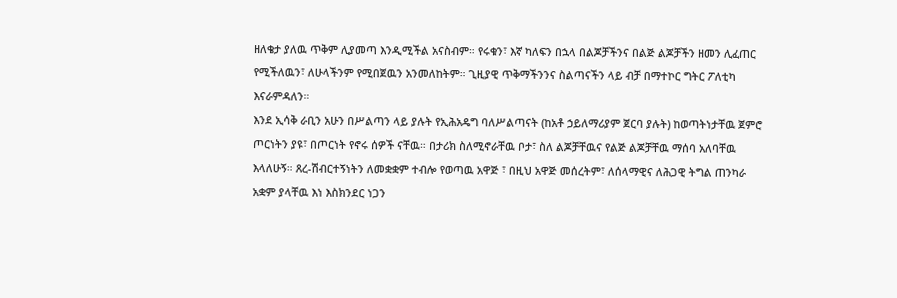ዘለቄታ ያለዉ ጥቅም ሊያመጣ እንዲሚችል አናስብም። የሩቁን፣ እኛ ካለፍን በኋላ በልጆቻችንና በልጅ ልጆቻችን ዘመን ሊፈጠር የሚችለዉን፣ ለሁላችንም የሚበጀዉን አንመለከትም። ጊዚያዊ ጥቅማችንንና ስልጣናችን ላይ ብቻ በማተኮር ግትር ፖለቲካ እናራምዳለን።
እንደ ኢሳቅ ራቢን አሁን በሥልጣን ላይ ያሉት የኢሕአዴግ ባለሥልጣናት (ከአቶ ኃይለማሪያም ጀርባ ያሉት) ከወጣትነታቸዉ ጀምሮ ጦርነትን ያዩ፣ በጦርነት የኖሩ ሰዎች ናቸዉ። በታሪክ ስለሚኖራቸዉ ቦታ፣ ስለ ልጆቻቸዉና የልጅ ልጆቻቸዉ ማሰባ አለባቸዉ እላለሁኝ። ጸረ-ሽብርተኝነትን ለመቋቋም ተብሎ የወጣዉ አዋጅ ፣ በዚህ አዋጅ መሰረትም፣ ለሰላማዊና ለሕጋዊ ትግል ጠንካራ አቋም ያላቸዉ እነ እስክንደር ነጋን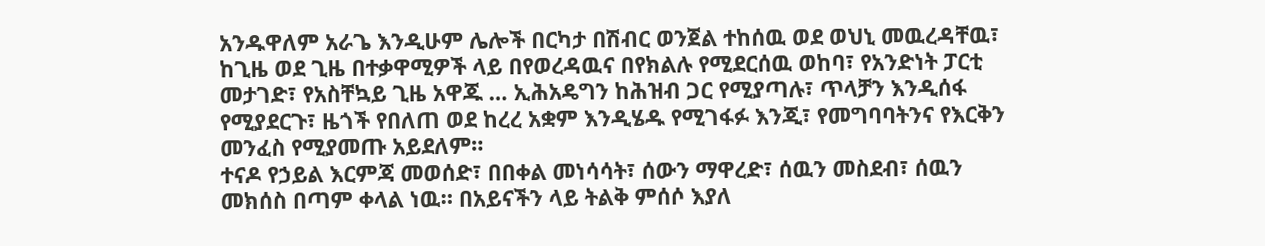አንዱዋለም አራጌ እንዲሁም ሌሎች በርካታ በሽብር ወንጀል ተከሰዉ ወደ ወህኒ መዉረዳቸዉ፣ ከጊዜ ወደ ጊዜ በተቃዋሚዎች ላይ በየወረዳዉና በየክልሉ የሚደርሰዉ ወከባ፣ የአንድነት ፓርቲ መታገድ፣ የአስቸኳይ ጊዜ አዋጁ … ኢሕአዴግን ከሕዝብ ጋር የሚያጣሉ፣ ጥላቻን እንዲሰፋ የሚያደርጉ፣ ዜጎች የበለጠ ወደ ከረረ አቋም እንዲሄዱ የሚገፋፉ እንጂ፣ የመግባባትንና የእርቅን መንፈስ የሚያመጡ አይደለም።
ተናዶ የኃይል እርምጃ መወሰድ፣ በበቀል መነሳሳት፣ ሰውን ማዋረድ፣ ሰዉን መስደብ፣ ሰዉን መክሰስ በጣም ቀላል ነዉ። በአይናችን ላይ ትልቅ ምሰሶ እያለ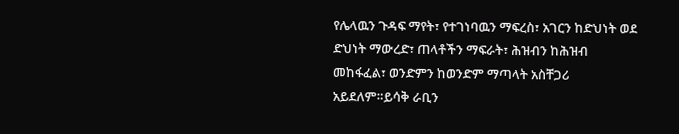የሌላዉን ጉዳፍ ማየት፣ የተገነባዉን ማፍረስ፣ አገርን ከድህነት ወደ ድህነት ማውረድ፣ ጠላቶችን ማፍራት፣ ሕዝብን ከሕዝብ መከፋፈል፣ ወንድምን ከወንድም ማጣላት አስቸጋሪ አይደለም።ይሳቅ ራቢን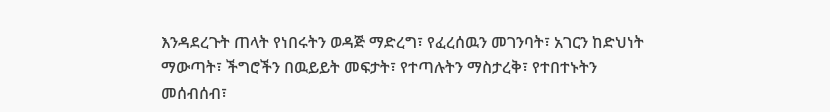እንዳደረጉት ጠላት የነበሩትን ወዳጅ ማድረግ፣ የፈረሰዉን መገንባት፣ አገርን ከድህነት ማውጣት፣ ችግሮችን በዉይይት መፍታት፣ የተጣሉትን ማስታረቅ፣ የተበተኑትን መሰብሰብ፣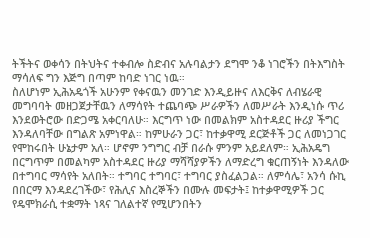ትችትና ወቀሳን በትህትና ተቀብሎ ስድብና አሉባልታን ደግሞ ንቆ ነገሮችን በትእግስት ማሳለፍ ግን እጅግ በጣም ከባድ ነገር ነዉ።
ስለሆነም ኢሕአዴጎች አሁንም የቀናዉን መንገድ እንዲይዙና ለእርቅና ለብሄራዊ መግባባት መዘጋጀታቸዉን ለማሳየት ተጨባጭ ሥራዎችን ለመሥራት እንዲነሱ ጥሪ እንደወትሮው በድጋሜ አቀርባለሁ። እርግጥ ነው በመልክም አስተዳደር ዙሪያ ችግር እንዳለባቸው በግልጽ አምነዋል። ከምሁራን ጋር፣ ከተቃዋሚ ደርጅቶች ጋር ለመነጋገር የሞከሩበት ሁኔታም አለ። ሆኖም ንግግር ብቻ በራሱ ምንም አይደለም። ኢሕአዴግ በርግጥም በመልካም አስተዳደር ዙሪያ ማሻሻያዎችን ለማድረግ ቁርጠኝነት እንዳለው በተግባር ማሳየት አለበት። ተግባር ተግባር፣ ተግባር ያስፈልጋል። ለምሳሌ፣ አንሳ ሱኪ በበርማ እንዳደረገችው፣ የሕሊና እስረኞችን በሙሉ መፍታት፤ ከተቃዋሚዎች ጋር የዴሞክራሲ ተቋማት ነጻና ገለልተኛ የሚሆንበትን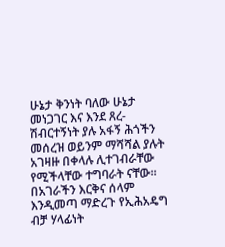ሁኔታ ቅንነት ባለው ሁኔታ መነጋገር እና እንደ ጸረ-ሽብርተኝነት ያሉ አፋኝ ሕጎችን መሰረዝ ወይንም ማሻሻል ያሉት አገዛዙ በቀላሉ ሊተገብራቸው የሚችላቸው ተግባራት ናቸው።
በአገራችን እርቅና ሰላም እንዲመጣ ማድረጉ የኢሕአዴግ ብቻ ሃላፊነት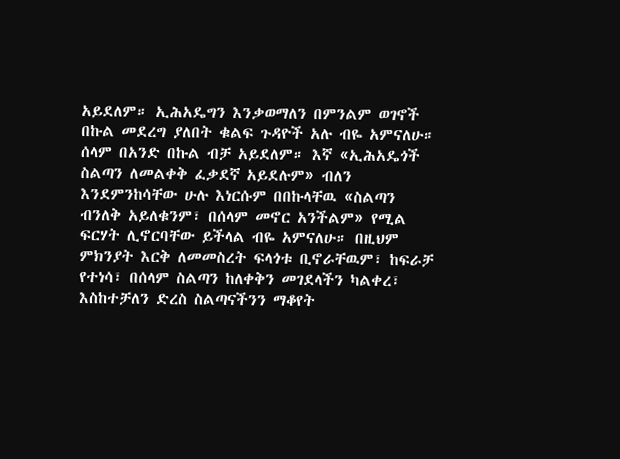አይደለም። ኢሕአዴግን እንቃወማለን በምንልም ወገኖች በኩል መደረግ ያለበት ቁልፍ ጉዳዮች አሉ ብዬ አምናለሁ። ሰላም በአንድ በኩል ብቻ አይደለም። እኛ «ኢሕአዴጎች ስልጣን ለመልቀቅ ፈቃደኛ አይደሉም» ብለን እንደምንከሳቸው ሁሉ እነርሱም በበኩላቸዉ «ስልጣን ብንለቅ አይለቁንም፣ በሰላም መኖር አንችልም» የሚል ፍርሃት ሊኖርባቸው ይችላል ብዬ አምናለሁ። በዚህም ምክንያት እርቅ ለመመስረት ፍላጎቱ ቢኖራቸዉም፣ ከፍራቻ የተነሳ፣ በሰላም ስልጣን ከለቀቅን መገደላችን ካልቀረ፣ እስከተቻለን ድረስ ስልጣናችንን ማቆየት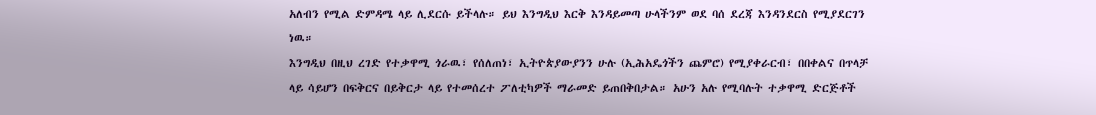አለብን የሚል ድምዳሜ ላይ ሊደርሱ ይችላሉ። ይህ እንግዲህ እርቅ እንዳይመጣ ሁላችንም ወደ ባሰ ደረጃ እንዳንደርስ የሚያደርገን ነዉ።
እንግዲህ በዚህ ረገድ የተቃዋሚ ጎራዉ፣ የሰለጠነ፣ ኢትዮጵያውያንን ሁሉ (ኢሕአዴጎችን ጨምሮ) የሚያቀራርብ፣ በበቀልና በጥላቻ ላይ ሳይሆን በፍቅርና በይቅርታ ላይ የተመሰረተ ፖለቲካዎች ማራመድ ይጠበቅበታል። አሁን አሉ የሚባሉት ተቃዋሚ ድርጅቶች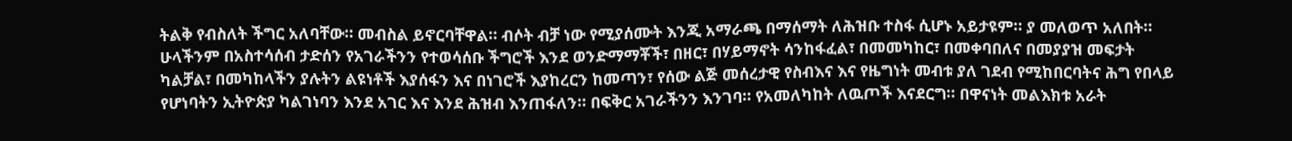ትልቅ የብስለት ችግር አለባቸው። መብስል ይኖርባቸዋል። ብሶት ብቻ ነው የሚያሰሙት እንጂ አማራጫ በማሰማት ለሕዝቡ ተስፋ ሲሆኑ አይታዩም። ያ መለወጥ አለበት።
ሁላችንም በአስተሳሰብ ታድሰን የአገራችንን የተወሳሰቡ ችግሮች እንደ ወንድማማቾች፣ በዘር፣ በሃይማኖት ሳንከፋፈል፣ በመመካከር፣ በመቀባበለና በመያያዝ መፍታት ካልቻል፣ በመካከላችን ያሉትን ልዩነቶች እያሰፋን እና በነገሮች እያከረርን ከመጣን፣ የሰው ልጅ መሰረታዊ የስብእና እና የዜግነት መብቱ ያለ ገደብ የሚከበርባትና ሕግ የበላይ የሆነባትን ኢትዮጵያ ካልገነባን እንደ አገር እና እንደ ሕዝብ እንጠፋለን። በፍቅር አገራችንን እንገባ። የአመለካከት ለዉጦች እናደርግ። በዋናነት መልእክቱ አራት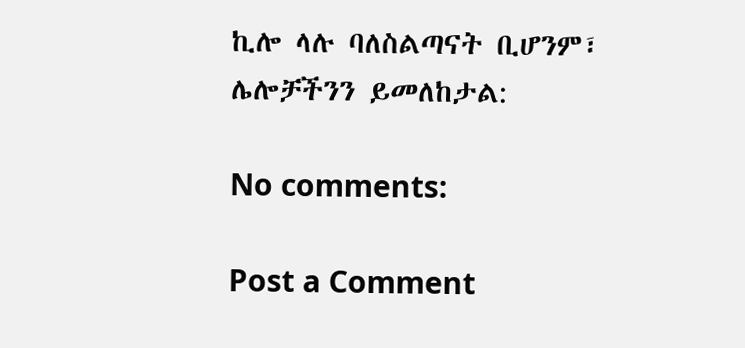ኪሎ ላሉ ባለስልጣናት ቢሆንም፣ ሌሎቻችንን ይመለከታል:

No comments:

Post a Comment